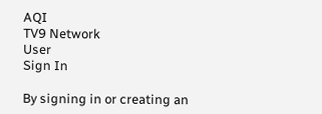AQI
TV9 Network
User
Sign In

By signing in or creating an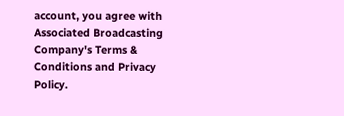account, you agree with Associated Broadcasting Company's Terms & Conditions and Privacy Policy.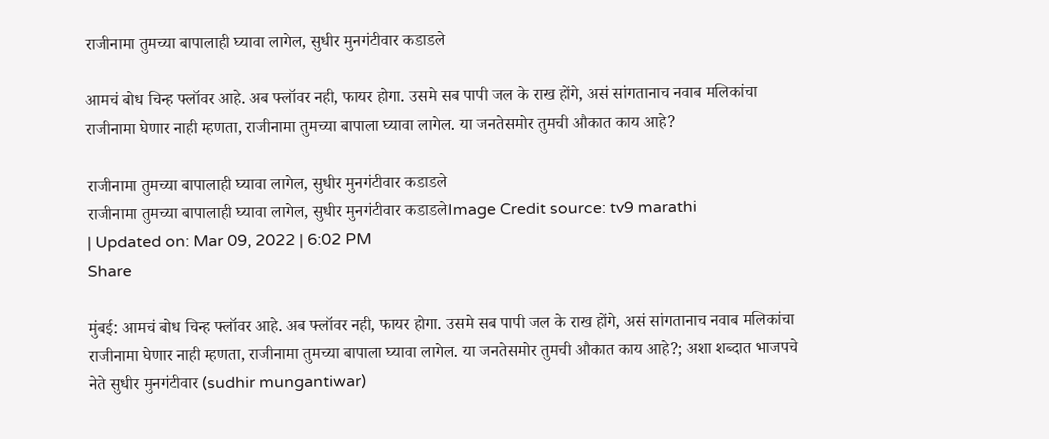राजीनामा तुमच्या बापालाही घ्यावा लागेल, सुधीर मुनगंटीवार कडाडले

आमचं बोध चिन्ह फ्लॉवर आहे. अब फ्लॉवर नही, फायर होगा. उसमे सब पापी जल के राख होंगे, असं सांगतानाच नवाब मलिकांचा राजीनामा घेणार नाही म्हणता, राजीनामा तुमच्या बापाला घ्यावा लागेल. या जनतेसमोर तुमची औकात काय आहे?

राजीनामा तुमच्या बापालाही घ्यावा लागेल, सुधीर मुनगंटीवार कडाडले
राजीनामा तुमच्या बापालाही घ्यावा लागेल, सुधीर मुनगंटीवार कडाडलेImage Credit source: tv9 marathi
| Updated on: Mar 09, 2022 | 6:02 PM
Share

मुंबई: आमचं बोध चिन्ह फ्लॉवर आहे. अब फ्लॉवर नही, फायर होगा. उसमे सब पापी जल के राख होंगे, असं सांगतानाच नवाब मलिकांचा राजीनामा घेणार नाही म्हणता, राजीनामा तुमच्या बापाला घ्यावा लागेल. या जनतेसमोर तुमची औकात काय आहे?; अशा शब्दात भाजपचे नेते सुधीर मुनगंटीवार (sudhir mungantiwar)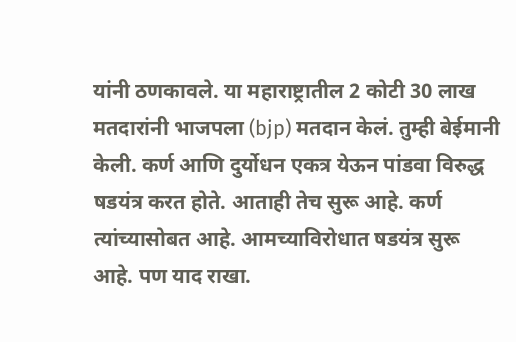यांनी ठणकावले. या महाराष्ट्रातील 2 कोटी 30 लाख मतदारांनी भाजपला (bjp) मतदान केलं. तुम्ही बेईमानी केली. कर्ण आणि दुर्योधन एकत्र येऊन पांडवा विरुद्ध षडयंत्र करत होते. आताही तेच सुरू आहे. कर्ण त्यांच्यासोबत आहे. आमच्याविरोधात षडयंत्र सुरू आहे. पण याद राखा.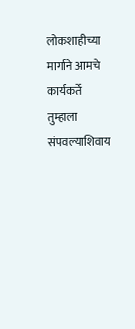लोकशाहीच्या मार्गाने आमचे कार्यकर्ते तुम्हाला संपवल्याशिवाय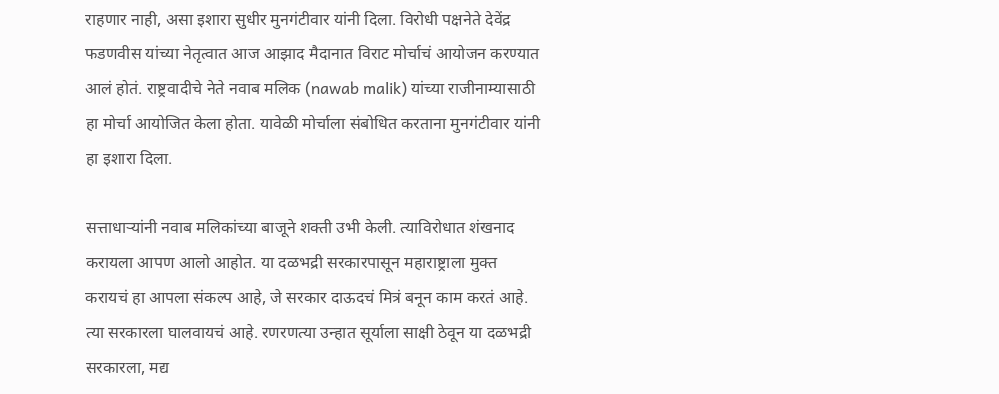राहणार नाही, असा इशारा सुधीर मुनगंटीवार यांनी दिला. विरोधी पक्षनेते देवेंद्र फडणवीस यांच्या नेतृत्वात आज आझाद मैदानात विराट मोर्चाचं आयोजन करण्यात आलं होतं. राष्ट्रवादीचे नेते नवाब मलिक (nawab malik) यांच्या राजीनाम्यासाठी हा मोर्चा आयोजित केला होता. यावेळी मोर्चाला संबोधित करताना मुनगंटीवार यांनी हा इशारा दिला.

सत्ताधाऱ्यांनी नवाब मलिकांच्या बाजूने शक्ती उभी केली. त्याविरोधात शंखनाद करायला आपण आलो आहोत. या दळभद्री सरकारपासून महाराष्ट्राला मुक्त करायचं हा आपला संकल्प आहे, जे सरकार दाऊदचं मित्रं बनून काम करतं आहे. त्या सरकारला घालवायचं आहे. रणरणत्या उन्हात सूर्याला साक्षी ठेवून या दळभद्री सरकारला, मद्य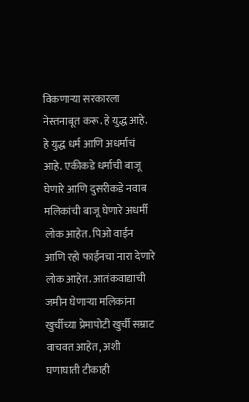विकणाऱ्या सरकारला नेस्तनाबूत करू. हे युद्ध आहे. हे युद्ध धर्म आणि अधर्माचं आहे. एकीकडे धर्माची बाजू घेणारे आणि दुसरीकडे नवाब मलिकांची बाजू घेणारे अधर्मी लोक आहेत. पिओ वाईन आणि रहो फाईनचा नारा देणारे लोक आहेत. आतंकवाद्याची जमीन घेणाऱ्या मलिकांना खुर्चीच्या प्रेमापोटी खुर्ची सम्राट वाचवत आहेत, अशी घणाघाती टीकाही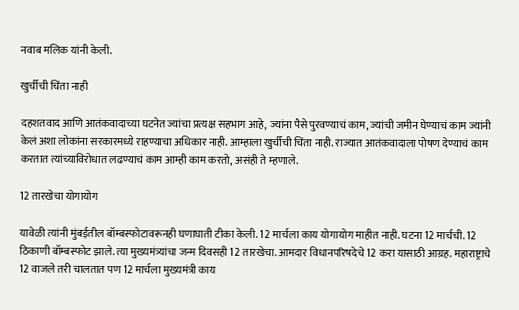नवाब मलिक यांनी केली.

खुर्चीची चिंता नाही

दहशतवाद आणि आतंकवादाच्या घटनेत ज्यांचा प्रत्यक्ष सहभाग आहे, ज्यांना पैसे पुरवण्याचं काम, ज्यांची जमीन घेण्याचं काम ज्यांनी केलं अशा लोकांना सरकारमध्ये राहण्याचा अधिकार नाही. आम्हाला खुर्चीची चिंता नाही. राज्यात आतंकवादाला पोषण देण्याचं काम करतात त्यांच्याविरोधात लढण्याचं काम आम्ही काम करतो, असंही ते म्हणाले.

12 तारखेचा योगायोग

यावेळी त्यांनी मुंबईतील बॉम्बस्फोटावरूनही घणाघाती टीका केली. 12 मार्चला काय योगायोग माहीत नाही. घटना 12 मार्चची. 12 ठिकाणी बॉम्बस्फोट झाले. त्या मुख्यमंत्र्यांचा जन्म दिवसही 12 तारखेचा. आमदार विधानपरिषदेचे 12 करा यासाठी आग्रह. महाराष्ट्राचे 12 वाजले तरी चालतात पण 12 मार्चला मुख्यमंत्री काय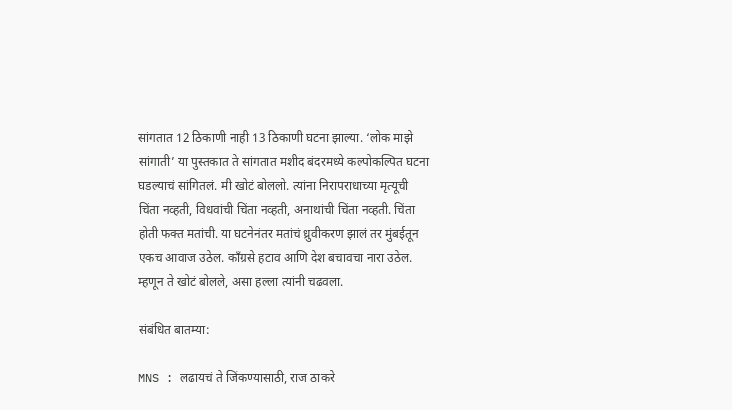सांगतात 12 ठिकाणी नाही 13 ठिकाणी घटना झाल्या. ‘लोक माझे सांगाती’ या पुस्तकात ते सांगतात मशीद बंदरमध्ये कल्पोकल्पित घटना घडल्याचं सांगितलं. मी खोटं बोललो. त्यांना निरापराधाच्या मृत्यूची चिंता नव्हती, विधवांची चिंता नव्हती, अनाथांची चिंता नव्हती. चिंता होती फक्त मतांची. या घटनेनंतर मतांचं ध्रुवीकरण झालं तर मुंबईतून एकच आवाज उठेल. काँग्रसे हटाव आणि देश बचावचा नारा उठेल. म्हणून ते खोटं बोलले, असा हल्ला त्यांनी चढवला.

संबंधित बातम्या:

MNS : लढायचं ते जिंकण्यासाठी, राज ठाकरे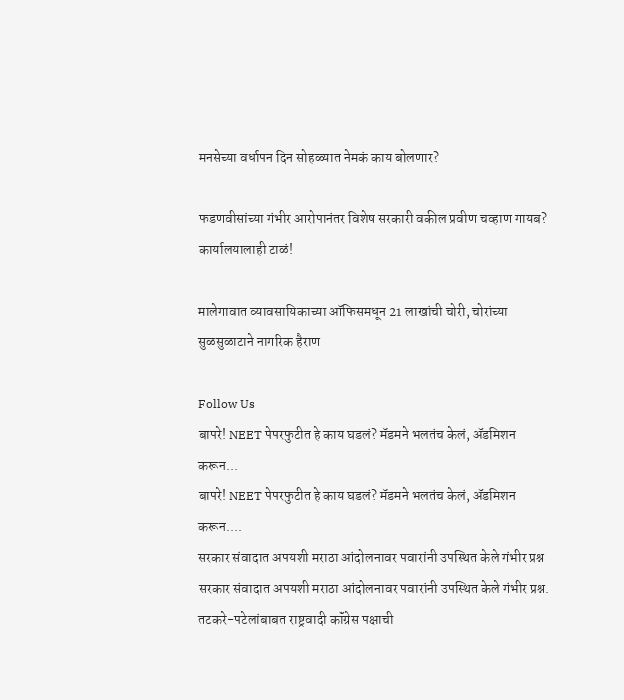मनसेच्या वर्धापन दिन सोहळ्यात नेमकं काय बोलणार?

फडणवीसांच्या गंभीर आरोपानंतर विशेष सरकारी वकील प्रवीण चव्हाण गायब? कार्यालयालाही टाळं!

मालेगावात व्यावसायिकाच्या ऑफिसमधून 21 लाखांची चोरी, चोरांच्या सुळसुळाटाने नागरिक हैराण

Follow Us
बापरे! NEET पेपरफुटीत हे काय घडलं? मॅडमने भलतंच केलं, ॲडमिशन करून...
बापरे! NEET पेपरफुटीत हे काय घडलं? मॅडमने भलतंच केलं, ॲडमिशन करून....
सरकार संवादात अपयशी मराठा आंदोलनावर पवारांनी उपस्थित केले गंभीर प्रश्न
सरकार संवादात अपयशी मराठा आंदोलनावर पवारांनी उपस्थित केले गंभीर प्रश्न.
तटकरे-पटेलांबाबत राष्ट्रवादी कॉंग्रेस पक्षाची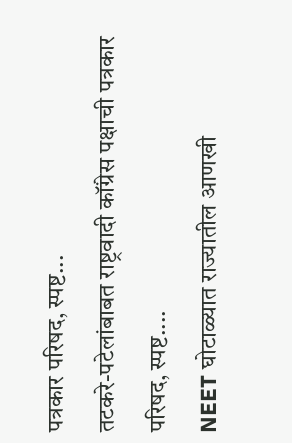पत्रकार परिषद, स्पष्ट...
तटकरे-पटेलांबाबत राष्ट्रवादी कॉंग्रेस पक्षाची पत्रकार परिषद, स्पष्ट....
NEET घोटाळ्यात राज्यातील आणखी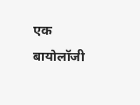एक बायोलॉजी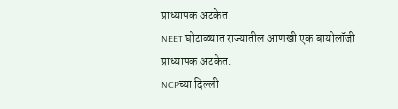प्राध्यापक अटकेत
NEET घोटाळ्यात राज्यातील आणखी एक बायोलॉजी प्राध्यापक अटकेत.
NCPच्या दिल्ली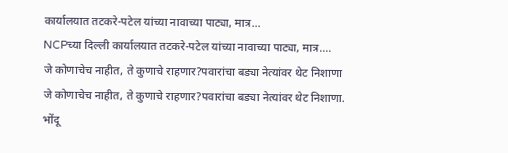कार्यालयात तटकरे-पटेल यांच्या नावाच्या पाट्या, मात्र...
NCPच्या दिल्ली कार्यालयात तटकरे-पटेल यांच्या नावाच्या पाट्या, मात्र....
जे कोणाचेच नाहीत, ते कुणाचे राहणार?पवारांचा बड्या नेत्यांवर थेट निशाणा
जे कोणाचेच नाहीत, ते कुणाचे राहणार?पवारांचा बड्या नेत्यांवर थेट निशाणा.
भोंदू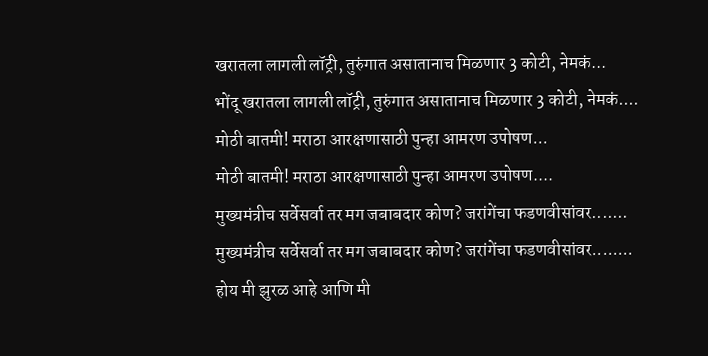खरातला लागली लॉट्री, तुरुंगात असातानाच मिळणार 3 कोटी, नेमकं...
भोंदू खरातला लागली लॉट्री, तुरुंगात असातानाच मिळणार 3 कोटी, नेमकं....
मोठी बातमी! मराठा आरक्षणासाठी पुन्हा आमरण उपोषण...
मोठी बातमी! मराठा आरक्षणासाठी पुन्हा आमरण उपोषण....
मुख्यमंत्रीच सर्वेसर्वा तर मग जबाबदार कोण? जरांगेंचा फडणवीसांवर.......
मुख्यमंत्रीच सर्वेसर्वा तर मग जबाबदार कोण? जरांगेंचा फडणवीसांवर........
होय मी झुरळ आहे आणि मी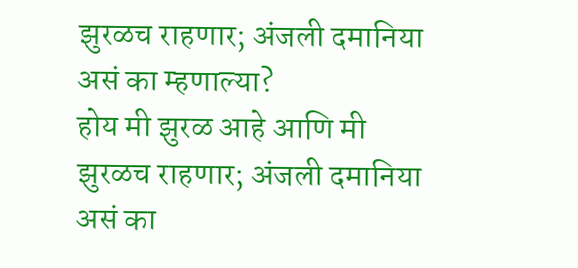झुरळच राहणार; अंजली दमानिया असं का म्हणाल्या?
होय मी झुरळ आहे आणि मी झुरळच राहणार; अंजली दमानिया असं का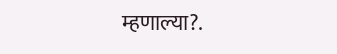म्हणाल्या?.